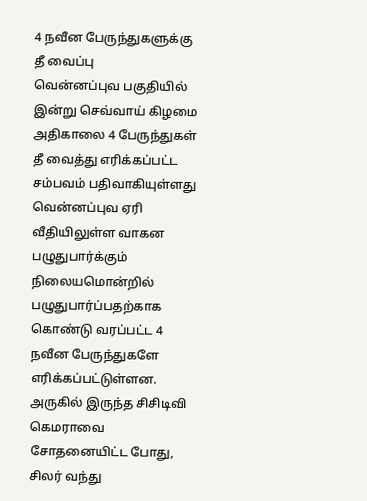4 நவீன பேருந்துகளுக்கு தீ வைப்பு
வென்னப்புவ பகுதியில் இன்று செவ்வாய் கிழமை அதிகாலை 4 பேருந்துகள் தீ வைத்து எரிக்கப்பட்ட சம்பவம் பதிவாகியுள்ளது
வென்னப்புவ ஏரி வீதியிலுள்ள வாகன பழுதுபார்க்கும் நிலையமொன்றில் பழுதுபார்ப்பதற்காக கொண்டு வரப்பட்ட 4 நவீன பேருந்துகளே எரிக்கப்பட்டுள்ளன.
அருகில் இருந்த சிசிடிவி கெமராவை சோதனையிட்ட போது, சிலர் வந்து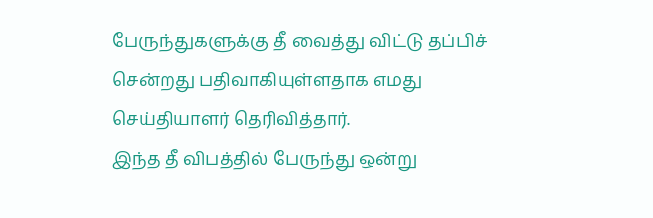பேருந்துகளுக்கு தீ வைத்து விட்டு தப்பிச் சென்றது பதிவாகியுள்ளதாக எமது செய்தியாளர் தெரிவித்தார்.
இந்த தீ விபத்தில் பேருந்து ஒன்று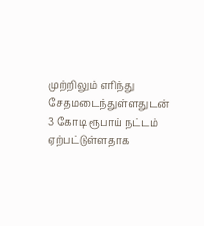முற்றிலும் எரிந்து சேதமடைந்துள்ளதுடன் 3 கோடி ரூபாய் நட்டம் ஏற்பட்டுள்ளதாக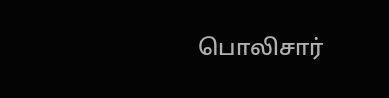பொலிசார்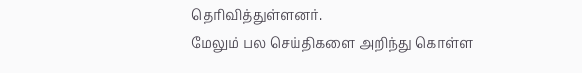தெரிவித்துள்ளனர்.
மேலும் பல செய்திகளை அறிந்து கொள்ள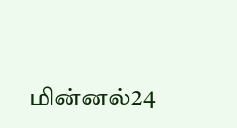மின்னல்24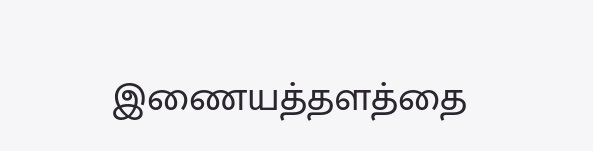இணையத்தளத்தை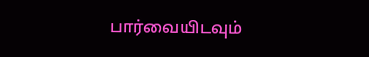பார்வையிடவும்